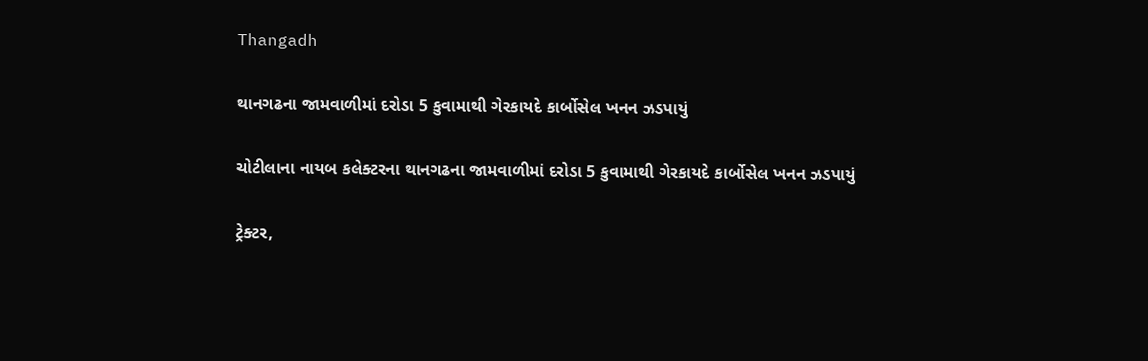Thangadh

થાનગઢના જામવાળીમાં દરોડા 5 કુવામાથી ગેરકાયદે કાર્બોસેલ ખનન ઝડપાયું

ચોટીલાના નાયબ કલેક્ટરના થાનગઢના જામવાળીમાં દરોડા 5 કુવામાથી ગેરકાયદે કાર્બોસેલ ખનન ઝડપાયું

ટ્રેક્ટર,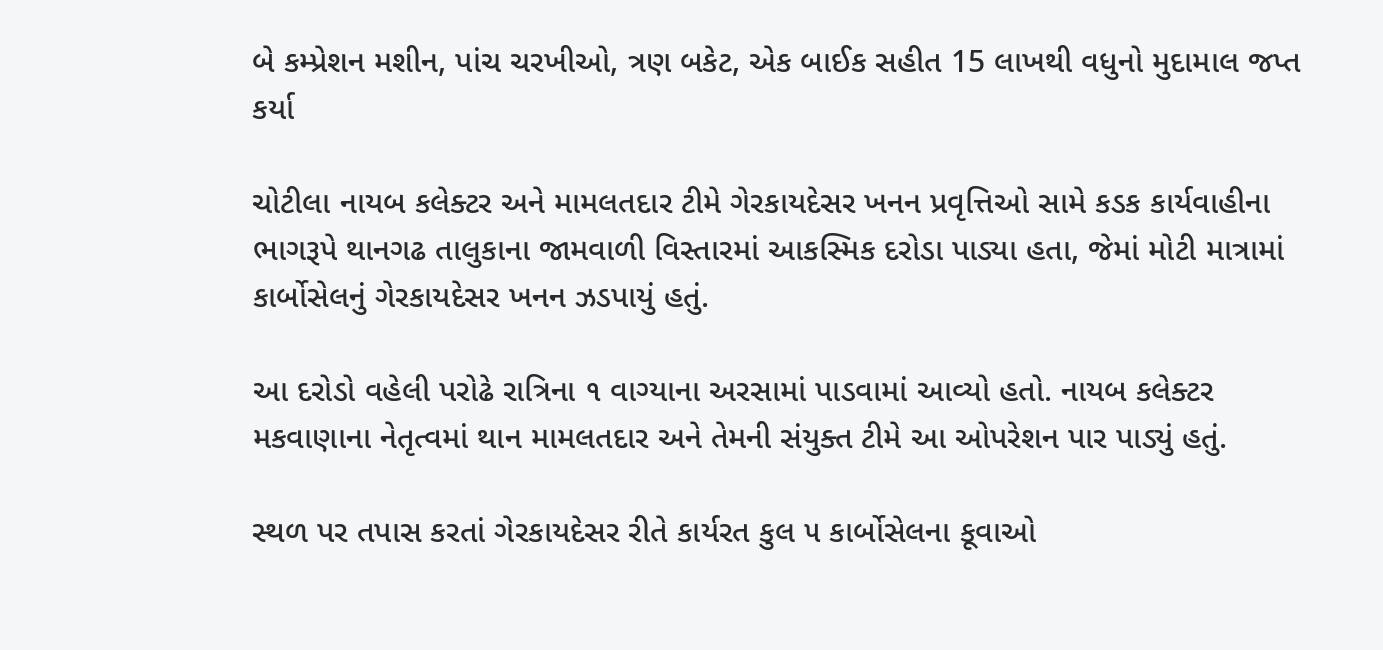બે કમ્પ્રેશન મશીન, પાંચ ચરખીઓ, ત્રણ બકેટ, એક બાઈક સહીત 15 લાખથી વધુનો મુદામાલ જપ્ત કર્યા

ચોટીલા નાયબ કલેક્ટર અને મામલતદાર ટીમે ગેરકાયદેસર ખનન પ્રવૃત્તિઓ સામે કડક કાર્યવાહીના ભાગરૂપે થાનગઢ તાલુકાના જામવાળી વિસ્તારમાં આકસ્મિક દરોડા પાડ્યા હતા, જેમાં મોટી માત્રામાં કાર્બોસેલનું ગેરકાયદેસર ખનન ઝડપાયું હતું.

આ દરોડો વહેલી પરોઢે રાત્રિના ૧ વાગ્યાના અરસામાં પાડવામાં આવ્યો હતો. નાયબ કલેક્ટર મકવાણાના નેતૃત્વમાં થાન મામલતદાર અને તેમની સંયુક્ત ટીમે આ ઓપરેશન પાર પાડ્યું હતું.

સ્થળ પર તપાસ કરતાં ગેરકાયદેસર રીતે કાર્યરત કુલ ૫ કાર્બોસેલના કૂવાઓ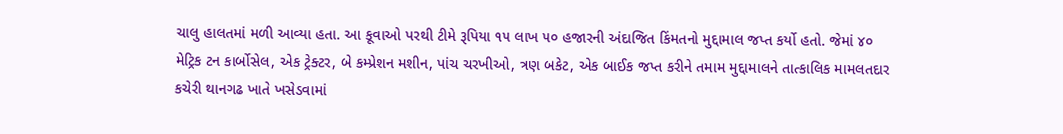ચાલુ હાલતમાં મળી આવ્યા હતા. આ કૂવાઓ પરથી ટીમે રૂપિયા ૧૫ લાખ ૫૦ હજારની અંદાજિત કિંમતનો મુદ્દામાલ જપ્ત કર્યો હતો. જેમાં ૪૦ મેટ્રિક ટન કાર્બોસેલ, એક ટ્રેક્ટર, બે કમ્પ્રેશન મશીન, પાંચ ચરખીઓ, ત્રણ બકેટ, એક બાઈક જપ્ત કરીને તમામ મુદ્દામાલને તાત્કાલિક મામલતદાર કચેરી થાનગઢ ખાતે ખસેડવામાં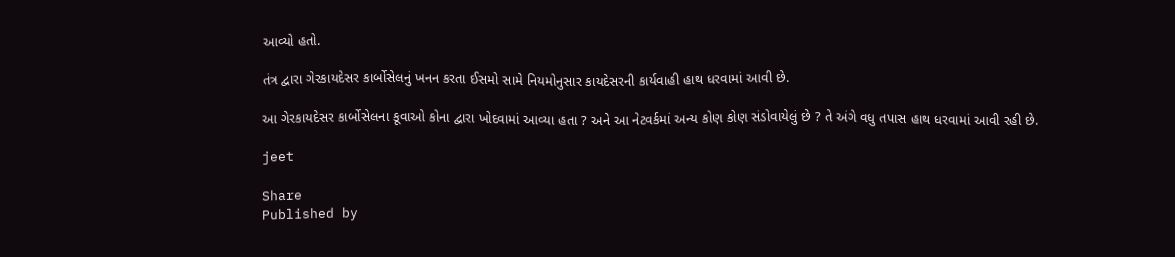આવ્યો હતો.

તંત્ર દ્વારા ગેરકાયદેસર કાર્બોસેલનું ખનન કરતા ઈસમો સામે નિયમોનુસાર કાયદેસરની કાર્યવાહી હાથ ધરવામાં આવી છે.

આ ગેરકાયદેસર કાર્બોસેલના કૂવાઓ કોના દ્વારા ખોદવામાં આવ્યા હતા ? અને આ નેટવર્કમાં અન્ય કોણ કોણ સંડોવાયેલું છે ? તે અંગે વધુ તપાસ હાથ ધરવામાં આવી રહી છે.

jeet

Share
Published by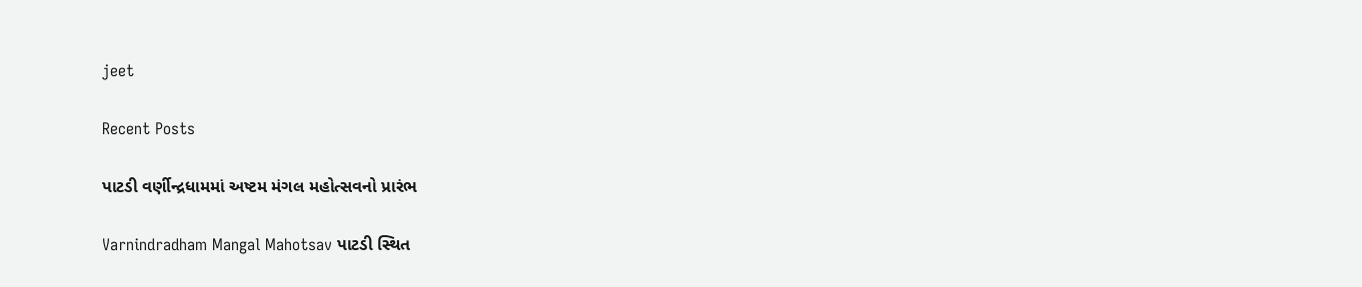jeet

Recent Posts

પાટડી વર્ણીન્દ્રધામમાં અષ્ટમ મંગલ મહોત્સવનો પ્રારંભ

Varnindradham Mangal Mahotsav પાટડી સ્થિત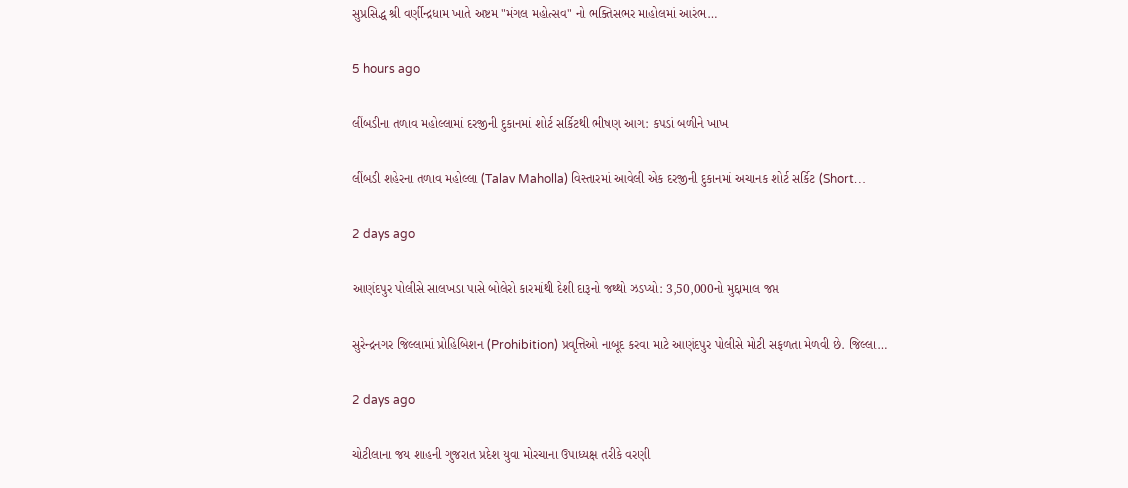સુપ્રસિદ્ધ શ્રી વર્ણીન્દ્રધામ ખાતે અષ્ટમ "મંગલ મહોત્સવ" નો ભક્તિસભર માહોલમાં આરંભ…

5 hours ago

લીંબડીના તળાવ મહોલ્લામાં દરજીની દુકાનમાં શોર્ટ સર્કિટથી ભીષણ આગ: કપડાં બળીને ખાખ

લીંબડી શહેરના તળાવ મહોલ્લા (Talav Maholla) વિસ્તારમાં આવેલી એક દરજીની દુકાનમાં અચાનક શોર્ટ સર્કિટ (Short…

2 days ago

આણંદપુર પોલીસે સાલખડા પાસે બોલેરો કારમાંથી દેશી દારૂનો જથ્થો ઝડપ્યો: 3,50,000નો મુદ્દામાલ જપ્ત

સુરેન્દ્રનગર જિલ્લામાં પ્રોહિબિશન (Prohibition) પ્રવૃત્તિઓ નાબૂદ કરવા માટે આણંદપુર પોલીસે મોટી સફળતા મેળવી છે. જિલ્લા…

2 days ago

ચોટીલાના જય શાહની ગુજરાત પ્રદેશ યુવા મોરચાના ઉપાધ્યક્ષ તરીકે વરણી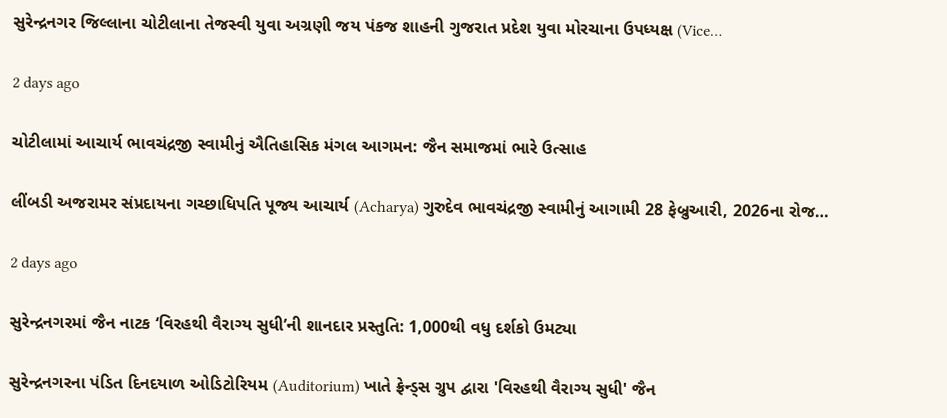સુરેન્દ્રનગર જિલ્લાના ચોટીલાના તેજસ્વી યુવા અગ્રણી જય પંકજ શાહની ગુજરાત પ્રદેશ યુવા મોરચાના ઉપધ્યક્ષ (Vice…

2 days ago

ચોટીલામાં આચાર્ય ભાવચંદ્રજી સ્વામીનું ઐતિહાસિક મંગલ આગમન: જૈન સમાજમાં ભારે ઉત્સાહ

લીંબડી અજરામર સંપ્રદાયના ગચ્છાધિપતિ પૂજ્ય આચાર્ય (Acharya) ગુરુદેવ ભાવચંદ્રજી સ્વામીનું આગામી 28 ફેબ્રુઆરી, 2026ના રોજ…

2 days ago

સુરેન્દ્રનગરમાં જૈન નાટક ‘વિરહથી વૈરાગ્ય સુધી’ની શાનદાર પ્રસ્તુતિ: 1,000થી વધુ દર્શકો ઉમટ્યા

સુરેન્દ્રનગરના પંડિત દિનદયાળ ઓડિટોરિયમ (Auditorium) ખાતે ફ્રેન્ડ્સ ગ્રુપ દ્વારા 'વિરહથી વૈરાગ્ય સુધી' જૈન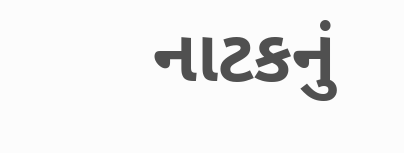નાટકનું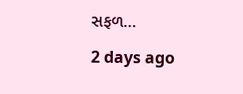સફળ…

2 days ago